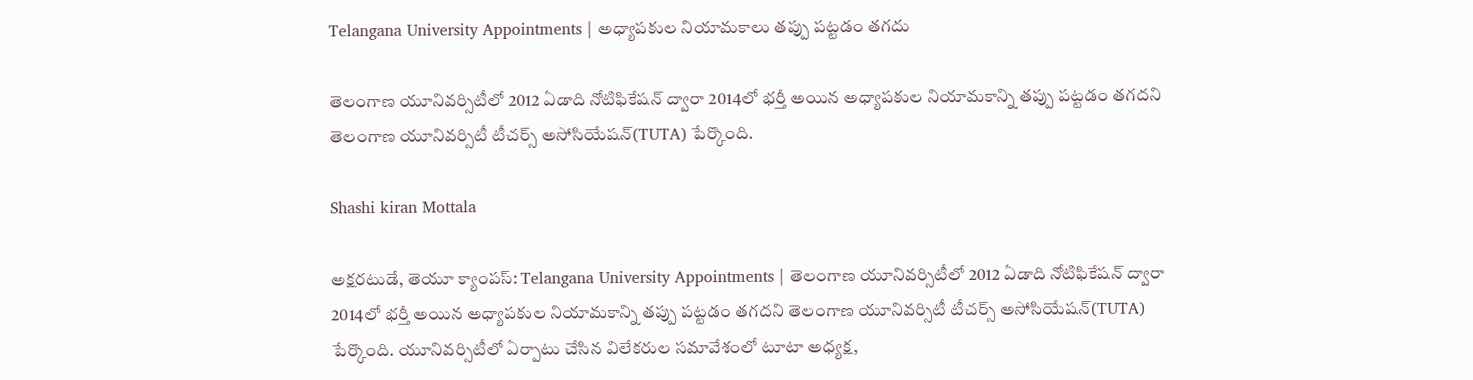Telangana University Appointments | అధ్యాపకుల నియామకాలు తప్పు పట్టడం తగదు

తెలంగాణ యూనివర్సిటీలో 2012 ఏడాది నోటిఫికేషన్ ద్వారా 2014లో భర్తీ అయిన అధ్యాపకుల నియామకాన్ని తప్పు పట్టడం తగదని తెలంగాణ యూనివర్సిటీ టీచర్స్ అసోసియేషన్(TUTA) పేర్కొంది.

Shashi kiran Mottala

అక్షరటుడే, తెయూ క్యాంపస్: Telangana University Appointments | తెలంగాణ యూనివర్సిటీలో 2012 ఏడాది నోటిఫికేషన్ ద్వారా 2014లో భర్తీ అయిన అధ్యాపకుల నియామకాన్ని తప్పు పట్టడం తగదని తెలంగాణ యూనివర్సిటీ టీచర్స్ అసోసియేషన్(TUTA) పేర్కొంది. యూనివర్సిటీలో ఏర్పాటు చేసిన విలేకరుల సమావేశంలో టూటా అధ్యక్ష,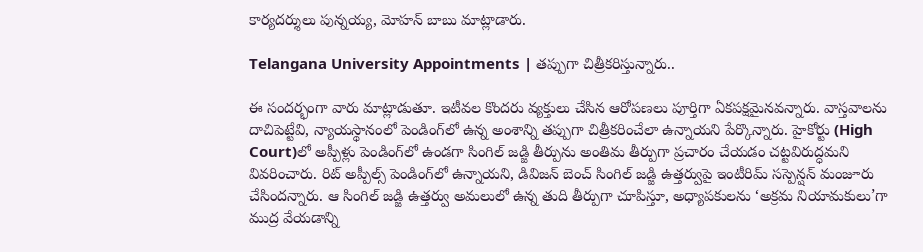కార్యదర్శులు పున్నయ్య, మోహన్ బాబు మాట్లాడారు.

Telangana University Appointments | తప్పుగా చిత్రీకరిస్తున్నారు..

ఈ సందర్భంగా వారు మాట్లాడుతూ. ఇటీవల కొందరు వ్యక్తులు చేసిన ఆరోపణలు పూర్తిగా ఏకపక్షమైనవన్నారు. వాస్తవాలను దాచిపెట్టేవి, న్యాయస్థానంలో పెండింగ్‌లో ఉన్న అంశాన్ని తప్పుగా చిత్రీకరించేలా ఉన్నాయని పేర్కొన్నారు. హైకోర్టు (High Court)లో అప్పీళ్లు పెండింగ్‌లో ఉండగా సింగిల్ జడ్జి తీర్పును అంతిమ తీర్పుగా ప్రచారం చేయడం చట్టవిరుద్ధమని వివరించారు. రిట్ అప్పీల్స్ పెండింగ్‌లో ఉన్నాయని, డివిజన్ బెంచ్ సింగిల్ జడ్జి ఉత్తర్వుపై ఇంటీరిమ్ సస్పెన్షన్ మంజూరు చేసిందన్నారు. ఆ సింగిల్ జడ్జి ఉత్తర్వు అమలులో ఉన్న తుది తీర్పుగా చూపిస్తూ, అధ్యాపకులను ‘అక్రమ నియామకులు’గా ముద్ర వేయడాన్ని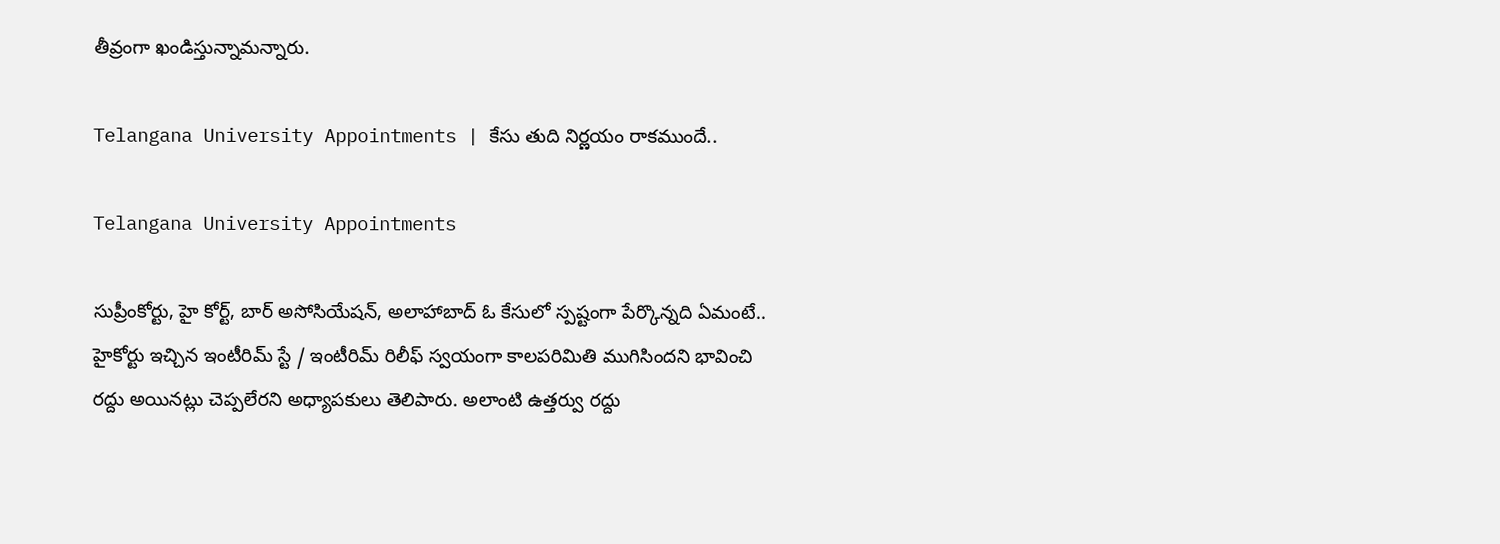తీవ్రంగా ఖండిస్తున్నామన్నారు.

Telangana University Appointments | కేసు తుది నిర్ణయం రాకముందే..

Telangana University Appointments

సుప్రీంకోర్టు, హై కోర్ట్, బార్ అసోసియేషన్, అలాహాబాద్ ఓ కేసులో స్పష్టంగా పేర్కొన్నది ఏమంటే.. హైకోర్టు ఇచ్చిన ఇంటీరిమ్ స్టే / ఇంటీరిమ్ రిలీఫ్ స్వయంగా కాలపరిమితి ముగిసిందని భావించి రద్దు అయినట్లు చెప్పలేరని అధ్యాపకులు తెలిపారు. అలాంటి ఉత్తర్వు రద్దు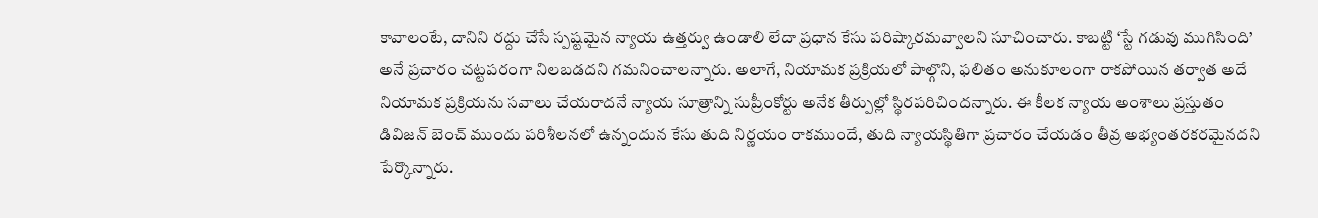కావాలంటే, దానిని రద్దు చేసే స్పష్టమైన న్యాయ ఉత్తర్వు ఉండాలి లేదా ప్రధాన కేసు పరిష్కారమవ్వాలని సూచించారు. కాబట్టి ‘స్టే గడువు ముగిసింది’ అనే ప్రచారం చట్టపరంగా నిలబడదని గమనించాలన్నారు. అలాగే, నియామక ప్రక్రియలో పాల్గొని, ఫలితం అనుకూలంగా రాకపోయిన తర్వాత అదే నియామక ప్రక్రియను సవాలు చేయరాదనే న్యాయ సూత్రాన్ని సుప్రీంకోర్టు అనేక తీర్పుల్లో స్థిరపరిచిందన్నారు. ఈ కీలక న్యాయ అంశాలు ప్రస్తుతం డివిజన్ బెంచ్ ముందు పరిశీలనలో ఉన్నందున కేసు తుది నిర్ణయం రాకముందే, తుది న్యాయస్థితిగా ప్రచారం చేయడం తీవ్ర అభ్యంతరకరమైనదని పేర్కొన్నారు.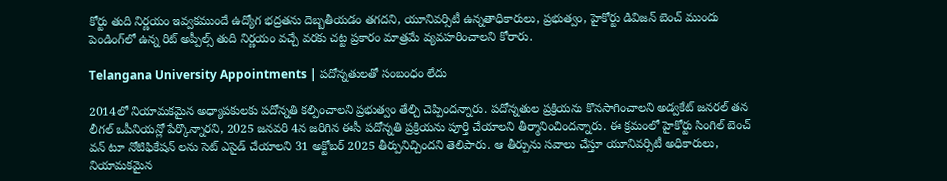కోర్టు తుది నిర్ణయం ఇవ్వకముందే ఉద్యోగ భద్రతను దెబ్బతీయడం తగదని, యూనివర్సిటీ ఉన్నతాధికారులు, ప్రభుత్వం, హైకోర్టు డివిజన్ బెంచ్ ముందు పెండింగ్‌లో ఉన్న రిట్ అప్పీల్స్ తుది నిర్ణయం వచ్చే వరకు చట్ట ప్రకారం మాత్రమే వ్యవహరించాలని కోరారు.

Telangana University Appointments | పదోన్నతులతో సంబంధం లేదు

2014లో నియామకమైన అధ్యాపకులకు పదోన్నతి కల్పించాలని ప్రభుత్వం తేల్చి చెప్పిందన్నారు. పదోన్నతుల ప్రక్రియను కొనసాగించాలని అడ్వకేట్ జనరల్ తన లీగల్ ఒపీనియన్లో పేర్కొన్నారని, 2025 జనవరి 4న జరిగిన ఈసీ పదోన్నతి ప్రక్రియను పూర్తి చేయాలని తీర్మానించిందన్నారు. ఈ క్రమంలో హైకోర్టు సింగిల్ బెంచ్ వన్ టూ నోటిఫికేషన్ లను సెట్ ఎసైడ్ చేయాలని 31 అక్టోబర్ 2025 తీర్పునిచ్చిందని తెలిపారు. ఆ తీర్పును సవాలు చేస్తూ యూనివర్సిటీ అధికారులు, నియామకమైన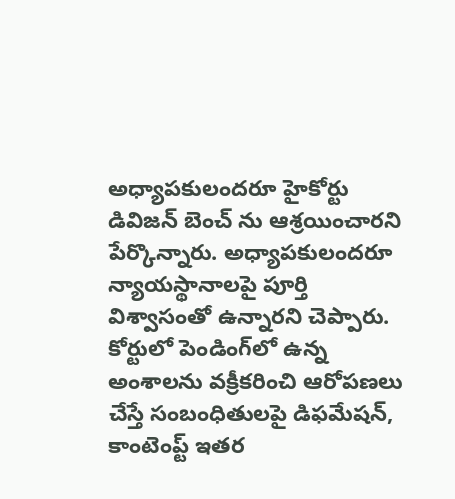అధ్యాపకులందరూ హైకోర్టు డివిజన్ బెంచ్ ను ఆశ్రయించారని పేర్కొన్నారు. అధ్యాపకులందరూ న్యాయస్థానాలపై పూర్తి విశ్వాసంతో ఉన్నారని చెప్పారు. కోర్టులో పెండింగ్‌లో ఉన్న అంశాలను వక్రీకరించి ఆరోపణలు చేస్తే సంబంధితులపై డిఫమేషన్, కాంటెంప్ట్ ఇతర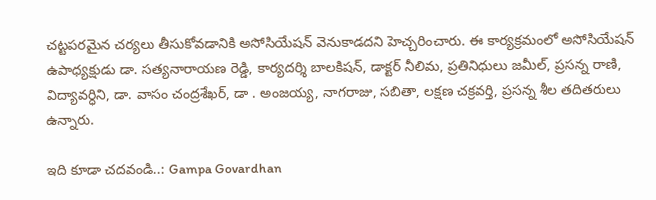చట్టపరమైన చర్యలు తీసుకోవడానికి అసోసియేషన్ వెనుకాడదని హెచ్చరించారు. ఈ కార్యక్రమంలో అసోసియేషన్ ఉపాధ్యక్షుడు డా. సత్యనారాయణ రెడ్డి, కార్యదర్శి బాలకిషన్, డాక్టర్ నీలిమ, ప్రతినిధులు జమీల్, ప్రసన్న రాణి, విద్యావర్ధిని, డా. వాసం చంద్రశేఖర్, డా . అంజయ్య, నాగరాజు, సబితా, లక్షణ చక్రవర్తి, ప్రసన్న శీల తదితరులు ఉన్నారు.

ఇది కూడా చదవండి..: Gampa Govardhan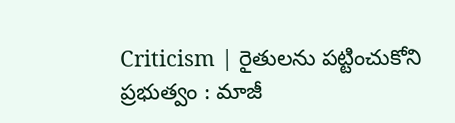Criticism | రైతులను పట్టించుకోని ప్రభుత్వం : మాజీ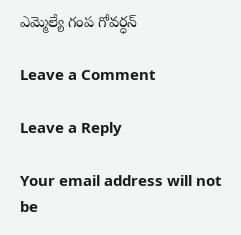ఎమ్మెల్యే గంప గోవర్ధన్

Leave a Comment

Leave a Reply

Your email address will not be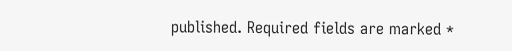published. Required fields are marked *